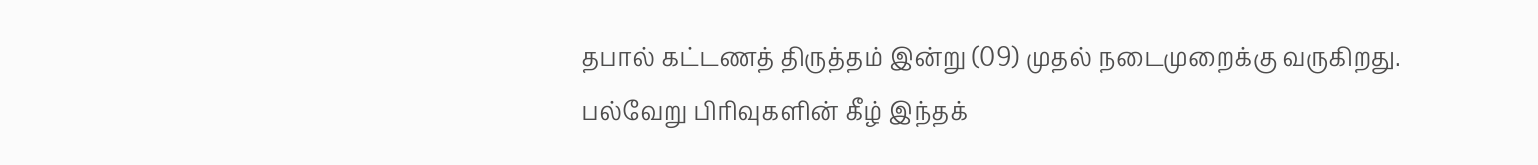தபால் கட்டணத் திருத்தம் இன்று (09) முதல் நடைமுறைக்கு வருகிறது.
பல்வேறு பிரிவுகளின் கீழ் இந்தக்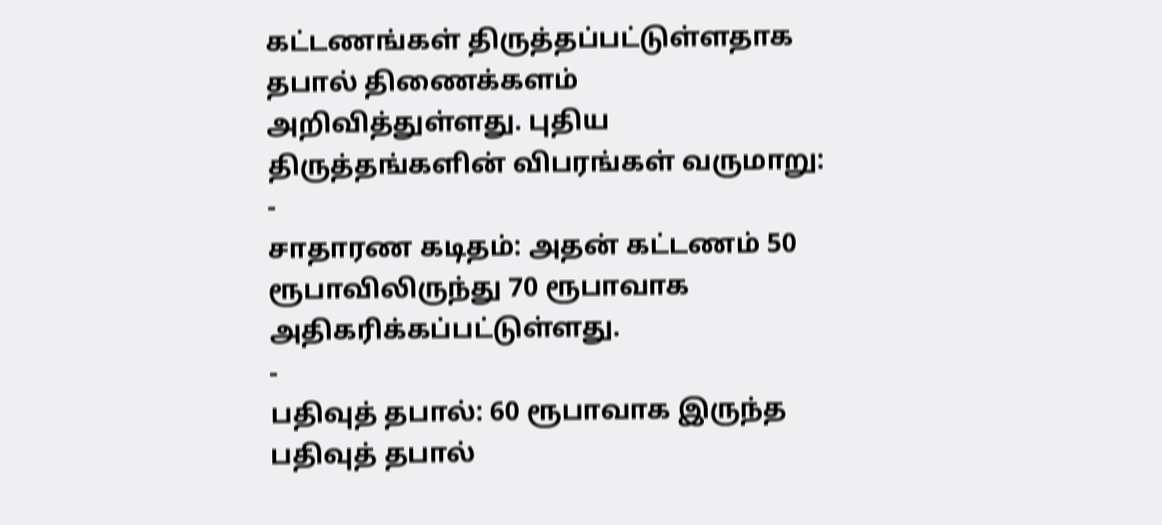கட்டணங்கள் திருத்தப்பட்டுள்ளதாக தபால் திணைக்களம் அறிவித்துள்ளது. புதிய திருத்தங்களின் விபரங்கள் வருமாறு:
-
சாதாரண கடிதம்: அதன் கட்டணம் 50 ரூபாவிலிருந்து 70 ரூபாவாக அதிகரிக்கப்பட்டுள்ளது.
-
பதிவுத் தபால்: 60 ரூபாவாக இருந்த பதிவுத் தபால்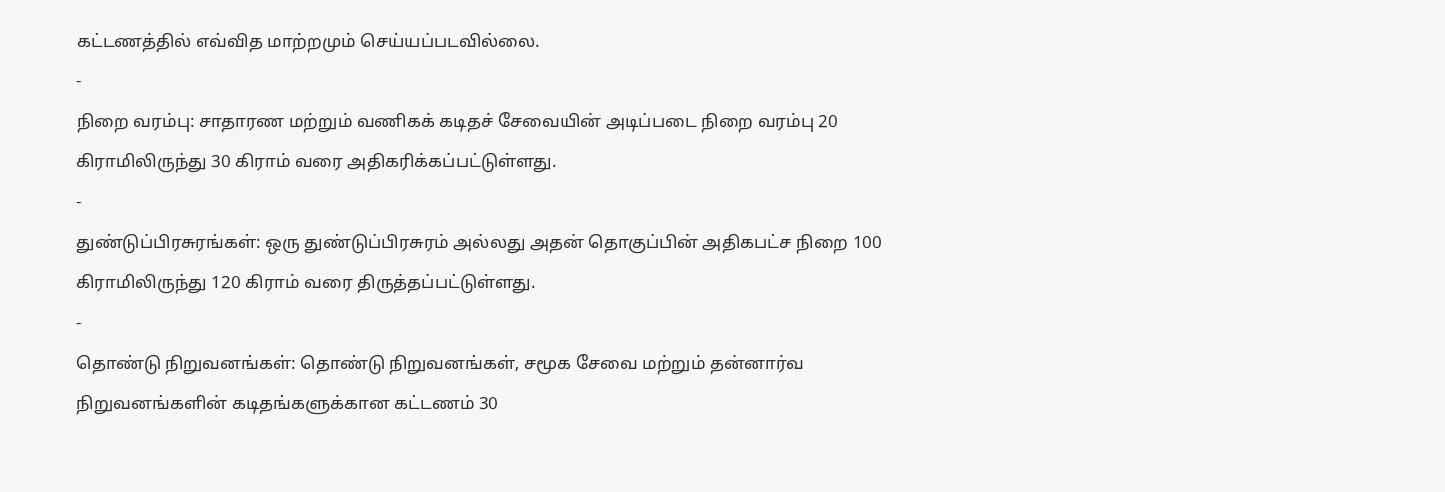கட்டணத்தில் எவ்வித மாற்றமும் செய்யப்படவில்லை.
-
நிறை வரம்பு: சாதாரண மற்றும் வணிகக் கடிதச் சேவையின் அடிப்படை நிறை வரம்பு 20 கிராமிலிருந்து 30 கிராம் வரை அதிகரிக்கப்பட்டுள்ளது.
-
துண்டுப்பிரசுரங்கள்: ஒரு துண்டுப்பிரசுரம் அல்லது அதன் தொகுப்பின் அதிகபட்ச நிறை 100 கிராமிலிருந்து 120 கிராம் வரை திருத்தப்பட்டுள்ளது.
-
தொண்டு நிறுவனங்கள்: தொண்டு நிறுவனங்கள், சமூக சேவை மற்றும் தன்னார்வ நிறுவனங்களின் கடிதங்களுக்கான கட்டணம் 30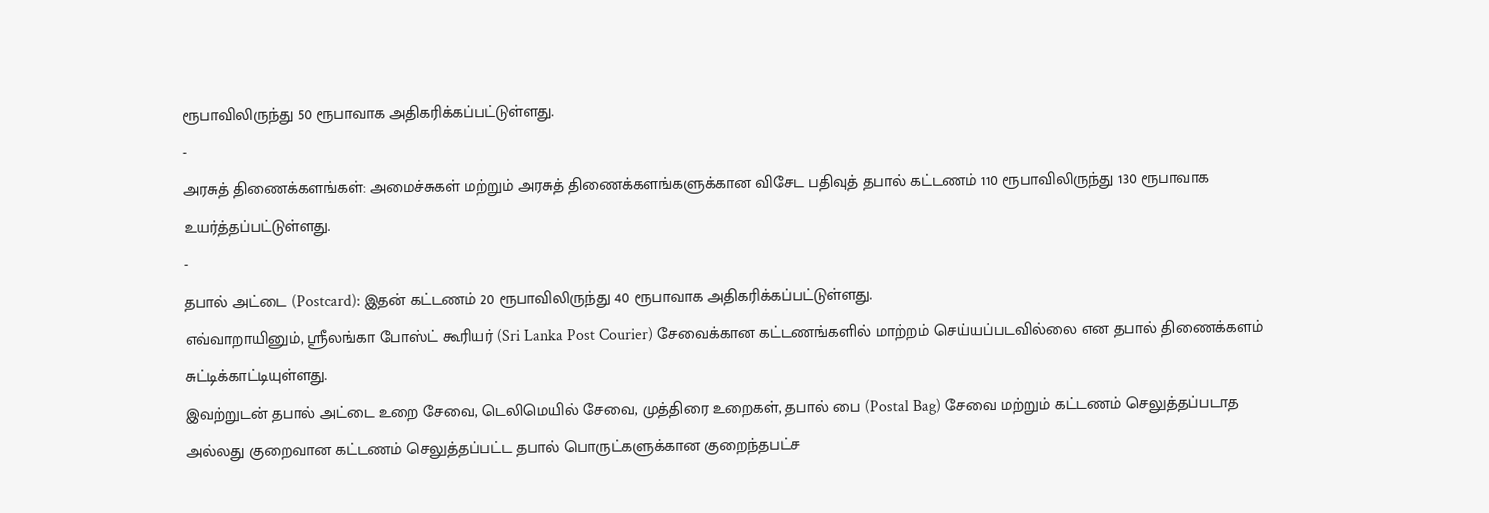ரூபாவிலிருந்து 50 ரூபாவாக அதிகரிக்கப்பட்டுள்ளது.
-
அரசுத் திணைக்களங்கள்: அமைச்சுகள் மற்றும் அரசுத் திணைக்களங்களுக்கான விசேட பதிவுத் தபால் கட்டணம் 110 ரூபாவிலிருந்து 130 ரூபாவாக உயர்த்தப்பட்டுள்ளது.
-
தபால் அட்டை (Postcard): இதன் கட்டணம் 20 ரூபாவிலிருந்து 40 ரூபாவாக அதிகரிக்கப்பட்டுள்ளது.
எவ்வாறாயினும், ஸ்ரீலங்கா போஸ்ட் கூரியர் (Sri Lanka Post Courier) சேவைக்கான கட்டணங்களில் மாற்றம் செய்யப்படவில்லை என தபால் திணைக்களம் சுட்டிக்காட்டியுள்ளது.
இவற்றுடன் தபால் அட்டை உறை சேவை, டெலிமெயில் சேவை, முத்திரை உறைகள், தபால் பை (Postal Bag) சேவை மற்றும் கட்டணம் செலுத்தப்படாத அல்லது குறைவான கட்டணம் செலுத்தப்பட்ட தபால் பொருட்களுக்கான குறைந்தபட்ச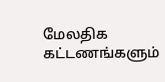மேலதிக கட்டணங்களும்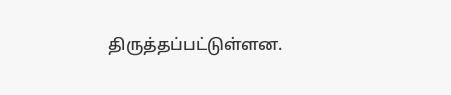திருத்தப்பட்டுள்ளன.